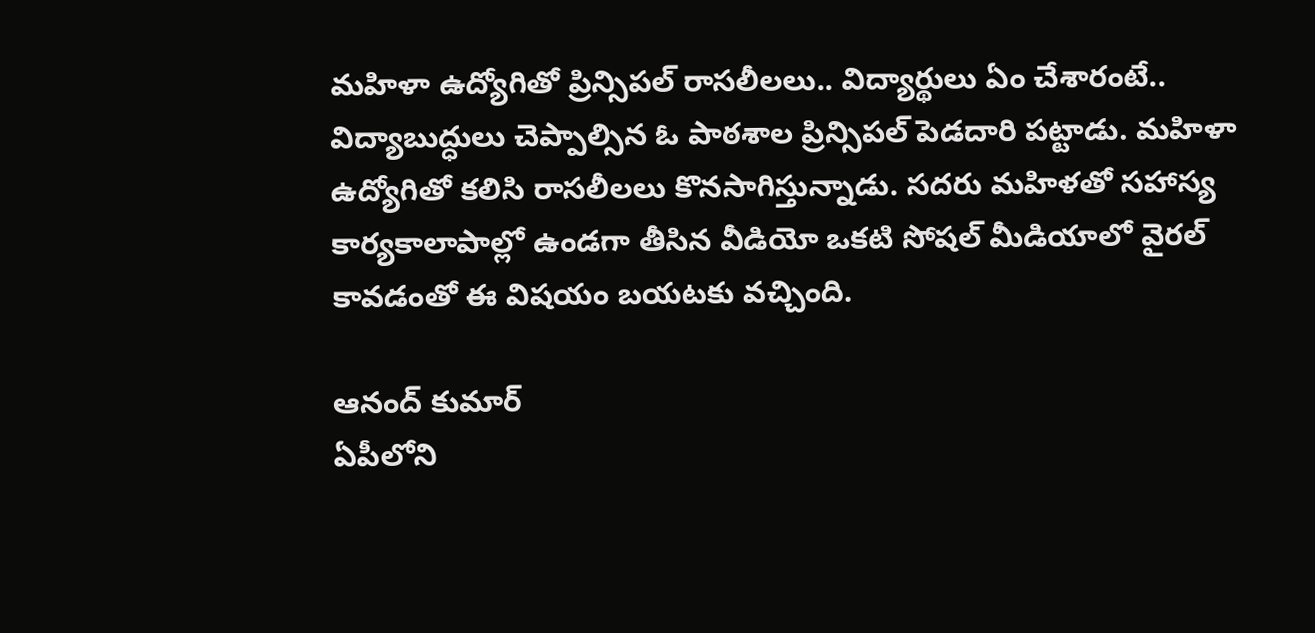మహిళా ఉద్యోగితో ప్రిన్సిపల్ రాసలీలలు.. విద్యార్థులు ఏం చేశారంటే..
విద్యాబుద్ధులు చెప్పాల్సిన ఓ పాఠశాల ప్రిన్సిపల్ పెడదారి పట్టాడు. మహిళా ఉద్యోగితో కలిసి రాసలీలలు కొనసాగిస్తున్నాడు. సదరు మహిళతో సహాస్య కార్యకాలాపాల్లో ఉండగా తీసిన వీడియో ఒకటి సోషల్ మీడియాలో వైరల్ కావడంతో ఈ విషయం బయటకు వచ్చింది.

ఆనంద్ కుమార్
ఏపీలోని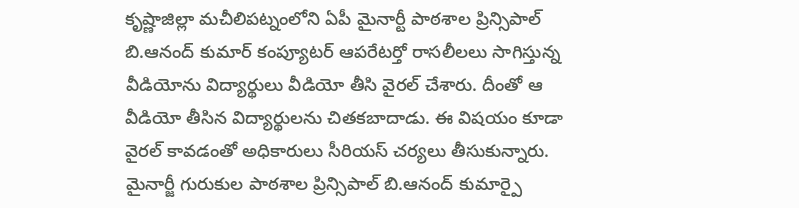కృష్ణాజిల్లా మచీలిపట్నంలోని ఏపీ మైనార్టీ పాఠశాల ప్రిన్సిపాల్ బి.ఆనంద్ కుమార్ కంప్యూటర్ ఆపరేటర్తో రాసలీలలు సాగిస్తున్న వీడియోను విద్యార్థులు వీడియో తీసి వైరల్ చేశారు. దీంతో ఆ వీడియో తీసిన విద్యార్థులను చితకబాదాడు. ఈ విషయం కూడా వైరల్ కావడంతో అధికారులు సీరియస్ చర్యలు తీసుకున్నారు. మైనార్జీ గురుకుల పాఠశాల ప్రిన్సిపాల్ బి.ఆనంద్ కుమార్పై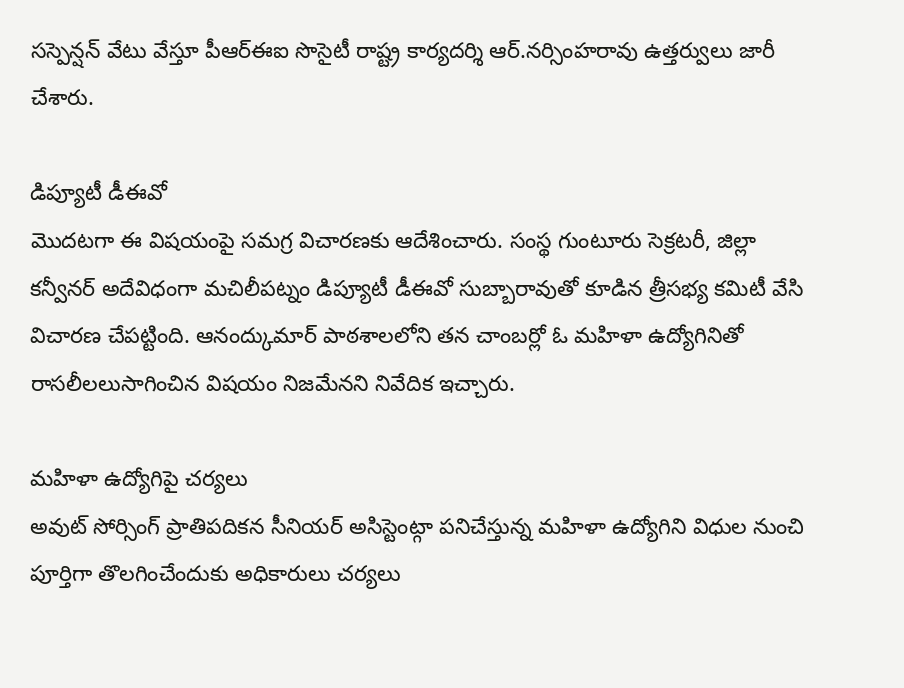సస్పెన్షన్ వేటు వేస్తూ పీఆర్ఈఐ సొసైటీ రాష్ట్ర కార్యదర్శి ఆర్.నర్సింహరావు ఉత్తర్వులు జారీ చేశారు.

డిప్యూటీ డీఈవో
మొదటగా ఈ విషయంపై సమగ్ర విచారణకు ఆదేశించారు. సంస్థ గుంటూరు సెక్రటరీ, జిల్లా కన్వీనర్ అదేవిధంగా మచిలీపట్నం డిప్యూటీ డీఈవో సుబ్బారావుతో కూడిన త్రీసభ్య కమిటీ వేసి విచారణ చేపట్టింది. ఆనంద్కుమార్ పాఠశాలలోని తన చాంబర్లో ఓ మహిళా ఉద్యోగినితో రాసలీలలుసాగించిన విషయం నిజమేనని నివేదిక ఇచ్చారు.

మహిళా ఉద్యోగిపై చర్యలు
అవుట్ సోర్సింగ్ ప్రాతిపదికన సీనియర్ అసిస్టెంట్గా పనిచేస్తున్న మహిళా ఉద్యోగిని విధుల నుంచి పూర్తిగా తొలగించేందుకు అధికారులు చర్యలు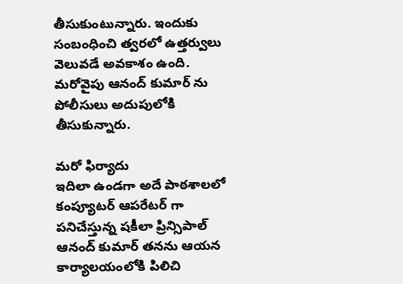తీసుకుంటున్నారు. ఇందుకు సంబంధించి త్వరలో ఉత్తర్వులు వెలువడే అవకాశం ఉంది. మరోవైపు ఆనంద్ కుమార్ ను పోలీసులు అదుపులోకి తీసుకున్నారు.

మరో ఫిర్యాదు
ఇదిలా ఉండగా అదే పాఠశాలలో కంప్యూటర్ ఆపరేటర్ గా పనిచేస్తున్న షకీలా ప్రిన్సిపాల్ ఆనంద్ కుమార్ తనను ఆయన కార్యాలయంలోకి పిలిచి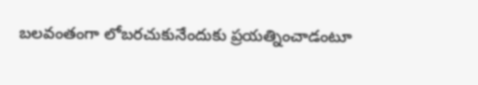బలవంతంగా లోబరచుకునేందుకు ప్రయత్నించాడంటూ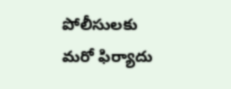పోలీసులకు మరో ఫిర్యాదు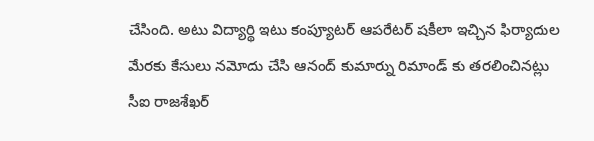చేసింది. అటు విద్యార్థి ఇటు కంప్యూటర్ ఆపరేటర్ షకీలా ఇచ్చిన ఫిర్యాదుల మేరకు కేసులు నమోదు చేసి ఆనంద్ కుమార్ను రిమాండ్ కు తరలించినట్లు సీఐ రాజశేఖర్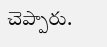చెప్పారు.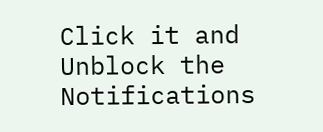Click it and Unblock the Notifications